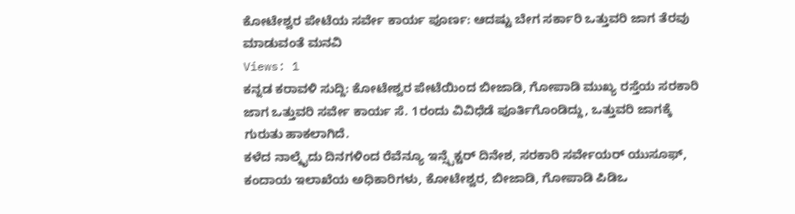ಕೋಟೇಶ್ವರ ಪೇಟೆಯ ಸರ್ವೇ ಕಾರ್ಯ ಪೂರ್ಣ: ಆದಷ್ಟು ಬೇಗ ಸರ್ಕಾರಿ ಒತ್ತುವರಿ ಜಾಗ ತೆರವು ಮಾಡುವಂತೆ ಮನವಿ
Views: 1
ಕನ್ನಡ ಕರಾವಳಿ ಸುದ್ದಿ: ಕೋಟೇಶ್ವರ ಪೇಟೆಯಿಂದ ಬೀಜಾಡಿ, ಗೋಪಾಡಿ ಮುಖ್ಯ ರಸ್ತೆಯ ಸರಕಾರಿ ಜಾಗ ಒತ್ತುವರಿ ಸರ್ವೇ ಕಾರ್ಯ ಸೆ. 1ರಂದು ವಿವಿಧೆಡೆ ಪೂರ್ತಿಗೊಂಡಿದ್ದು, ಒತ್ತುವರಿ ಜಾಗಕ್ಕೆ ಗುರುತು ಹಾಕಲಾಗಿದೆ.
ಕಳೆದ ನಾಲ್ಕೈದು ದಿನಗಳಿಂದ ರೆವೆನ್ಯೂ ಇನ್ಸ್ಪೆಕ್ಟರ್ ದಿನೇಶ, ಸರಕಾರಿ ಸರ್ವೇಯರ್ ಯುಸೂಫ್, ಕಂದಾಯ ಇಲಾಖೆಯ ಅಧಿಕಾರಿಗಳು, ಕೋಟೇಶ್ವರ, ಬೀಜಾಡಿ, ಗೋಪಾಡಿ ಪಿಡಿಒ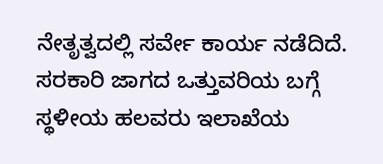ನೇತೃತ್ವದಲ್ಲಿ ಸರ್ವೇ ಕಾರ್ಯ ನಡೆದಿದೆ.
ಸರಕಾರಿ ಜಾಗದ ಒತ್ತುವರಿಯ ಬಗ್ಗೆ ಸ್ಥಳೀಯ ಹಲವರು ಇಲಾಖೆಯ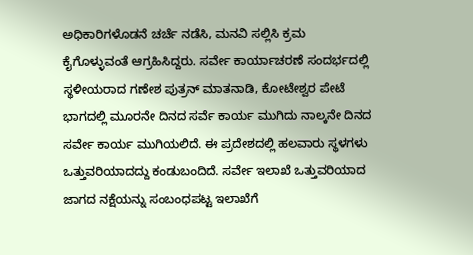ಅಧಿಕಾರಿಗಳೊಡನೆ ಚರ್ಚೆ ನಡೆಸಿ, ಮನವಿ ಸಲ್ಲಿಸಿ ಕ್ರಮ ಕೈಗೊಳ್ಳುವಂತೆ ಆಗ್ರಹಿಸಿದ್ದರು. ಸರ್ವೇ ಕಾರ್ಯಾಚರಣೆ ಸಂದರ್ಭದಲ್ಲಿ ಸ್ಥಳೀಯರಾದ ಗಣೇಶ ಪುತ್ರನ್ ಮಾತನಾಡಿ, ಕೋಟೇಶ್ವರ ಪೇಟೆ ಭಾಗದಲ್ಲಿ ಮೂರನೇ ದಿನದ ಸರ್ವೆ ಕಾರ್ಯ ಮುಗಿದು ನಾಲ್ಕನೇ ದಿನದ ಸರ್ವೇ ಕಾರ್ಯ ಮುಗಿಯಲಿದೆ. ಈ ಪ್ರದೇಶದಲ್ಲಿ ಹಲವಾರು ಸ್ಥಳಗಳು ಒತ್ತುವರಿಯಾದದ್ದು ಕಂಡುಬಂದಿದೆ. ಸರ್ವೇ ಇಲಾಖೆ ಒತ್ತುವರಿಯಾದ ಜಾಗದ ನಕ್ಷೆಯನ್ನು ಸಂಬಂಧಪಟ್ಟ ಇಲಾಖೆಗೆ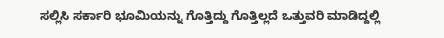ಸಲ್ಲಿಸಿ ಸರ್ಕಾರಿ ಭೂಮಿಯನ್ನು ಗೊತ್ತಿದ್ದು ಗೊತ್ತಿಲ್ಲದೆ ಒತ್ತುವರಿ ಮಾಡಿದ್ದಲ್ಲಿ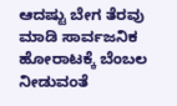ಆದಷ್ಟು ಬೇಗ ತೆರವು ಮಾಡಿ ಸಾರ್ವಜನಿಕ ಹೋರಾಟಕ್ಕೆ ಬೆಂಬಲ ನೀಡುವಂತೆ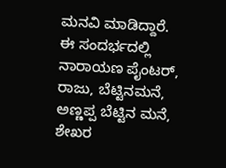ಮನವಿ ಮಾಡಿದ್ದಾರೆ. ಈ ಸಂದರ್ಭದಲ್ಲಿ ನಾರಾಯಣ ಪೈಂಟರ್, ರಾಜು, ಬೆಟ್ಟಿನಮನೆ, ಅಣ್ಣಪ್ಪ ಬೆಟ್ಟಿನ ಮನೆ, ಶೇಖರ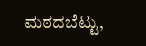ಮಠದಬೆಟ್ಟು,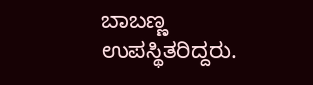ಬಾಬಣ್ಣ ಉಪಸ್ಥಿತರಿದ್ದರು.